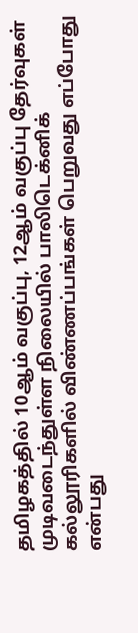தமிழகத்தில் 10ஆம் வகுப்பு, 12ஆம் வகுப்பு தேர்வுகள் முடிவடைந்துள்ள நிலையில் பாலிடெக்னிக் கல்லூரிகளில் விண்ணப்பங்கள் பெறுவது எப்போது என்பது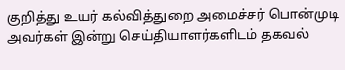குறித்து உயர் கல்வித்துறை அமைச்சர் பொன்முடி அவர்கள் இன்று செய்தியாளர்களிடம் தகவல்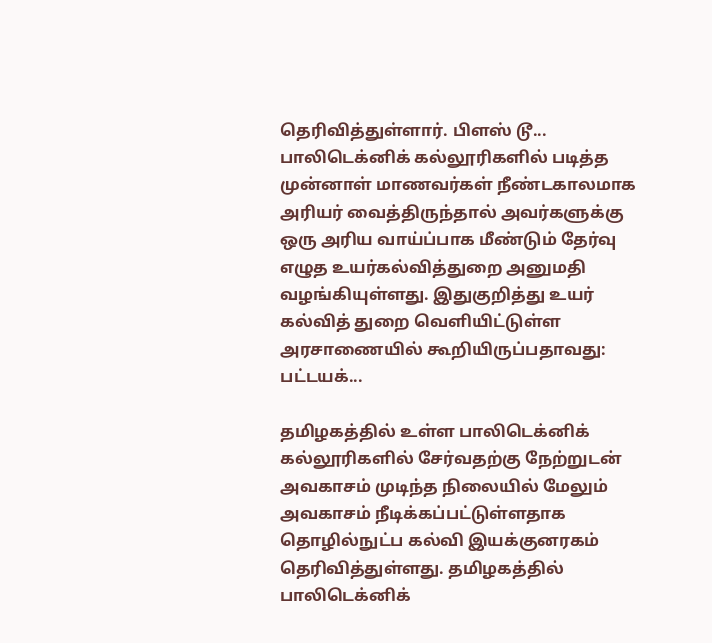தெரிவித்துள்ளார். பிளஸ் டூ...
பாலிடெக்னிக் கல்லூரிகளில் படித்த முன்னாள் மாணவர்கள் நீண்டகாலமாக அரியர் வைத்திருந்தால் அவர்களுக்கு ஒரு அரிய வாய்ப்பாக மீண்டும் தேர்வு எழுத உயர்கல்வித்துறை அனுமதி வழங்கியுள்ளது. இதுகுறித்து உயர் கல்வித் துறை வெளியிட்டுள்ள அரசாணையில் கூறியிருப்பதாவது: பட்டயக்...

தமிழகத்தில் உள்ள பாலிடெக்னிக் கல்லூரிகளில் சேர்வதற்கு நேற்றுடன் அவகாசம் முடிந்த நிலையில் மேலும் அவகாசம் நீடிக்கப்பட்டுள்ளதாக தொழில்நுட்ப கல்வி இயக்குனரகம் தெரிவித்துள்ளது. தமிழகத்தில் பாலிடெக்னிக்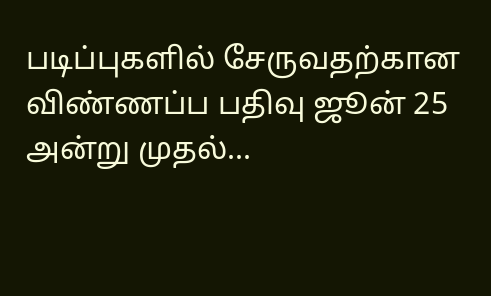படிப்புகளில் சேருவதற்கான விண்ணப்ப பதிவு ஜூன் 25 அன்று முதல்...